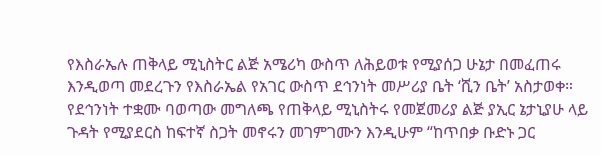የእስራኤሉ ጠቅላይ ሚኒስትር ልጅ አሜሪካ ውስጥ ለሕይወቱ የሚያሰጋ ሁኔታ በመፈጠሩ እንዲወጣ መደረጉን የእስራኤል የአገር ውስጥ ደኅንነት መሥሪያ ቤት ‘ሺን ቤት’ አስታወቀ።
የደኅንነት ተቋሙ ባወጣው መግለጫ የጠቅላይ ሚኒስትሩ የመጀመሪያ ልጅ ያኢር ኔታኒያሁ ላይ ጉዳት የሚያደርስ ከፍተኛ ስጋት መኖሩን መገምገሙን እንዲሁም “ከጥበቃ ቡድኑ ጋር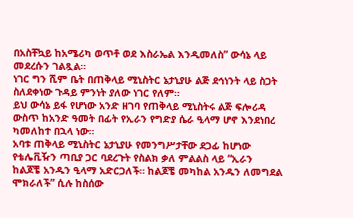በአስቸኳይ ከአሜሪካ ወጥቶ ወደ እስራኤል እንዲመለስ” ውሳኔ ላይ መደረሱን ገልጿል።
ነገር ግን ሺም ቤት በጠቅላይ ሚኒስትር ኔታኒያሁ ልጅ ደኅነንት ላይ ስጋት ስለደቀነው ጉዳይ ምንነት ያለው ነገር የለም።
ይህ ውሳኔ ይፋ የሆነው አንድ ዘገባ የጠቅላይ ሚኒስትሩ ልጅ ፍሎሪዳ ውስጥ ከአንድ ዓመት በፊት የኢራን የግድያ ሴራ ዒላማ ሆኖ እንደነበረ ካመለከተ በኋላ ነው።
አባቱ ጠቅላይ ሚኒስትር ኔታኒያሁ የመንግሥታቸው ደጋፊ ከሆነው የቴሌቪዥን ጣቢያ ጋር ባደረጉት የስልክ ቃለ ምልልስ ላይ “ኢራን ከልጆቼ አንዱን ዒላማ አድርጋለች። ከልጆቼ መካከል አንዱን ለመግደል ሞክራለች” ሲሉ ከስሰው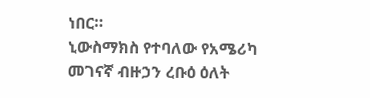ነበር።
ኒውስማክስ የተባለው የአሜሪካ መገናኛ ብዙኃን ረቡዕ ዕለት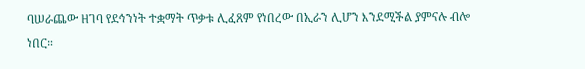ባሠራጨው ዘገባ የደኅንነት ተቋማት ጥቃቱ ሊፈጸም የነበረው በኢራን ሊሆን እንደሚችል ያምናሉ ብሎ ነበር።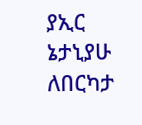ያኢር ኔታኒያሁ ለበርካታ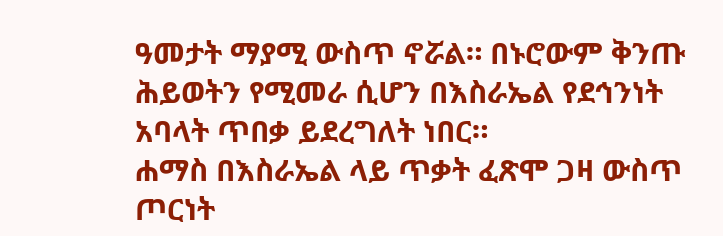ዓመታት ማያሚ ውስጥ ኖሯል። በኑሮውም ቅንጡ ሕይወትን የሚመራ ሲሆን በእስራኤል የደኅንነት አባላት ጥበቃ ይደረግለት ነበር።
ሐማስ በእስራኤል ላይ ጥቃት ፈጽሞ ጋዛ ውስጥ ጦርነት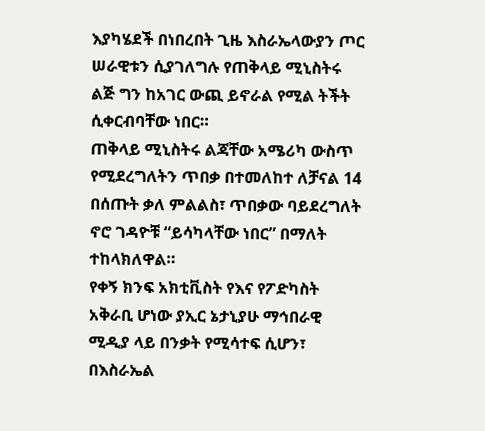እያካሄደች በነበረበት ጊዜ እስራኤላውያን ጦር ሠራዊቱን ሲያገለግሉ የጠቅላይ ሚኒስትሩ ልጅ ግን ከአገር ውጪ ይኖራል የሚል ትችት ሲቀርብባቸው ነበር።
ጠቅላይ ሚኒስትሩ ልጃቸው አሜሪካ ውስጥ የሚደረግለትን ጥበቃ በተመለከተ ለቻናል 14 በሰጡት ቃለ ምልልስ፣ ጥበቃው ባይደረግለት ኖሮ ገዳዮቹ “ይሳካላቸው ነበር” በማለት ተከላክለዋል።
የቀኝ ክንፍ አክቲቪስት የእና የፖድካስት አቅራቢ ሆነው ያኢር ኔታኒያሁ ማኅበራዊ ሚዲያ ላይ በንቃት የሚሳተፍ ሲሆን፣ በእስራኤል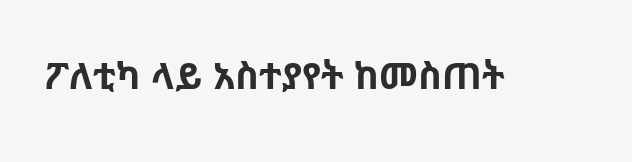ፖለቲካ ላይ አስተያየት ከመስጠት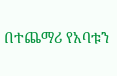በተጨማሪ የአባቱን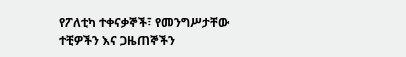የፖለቲካ ተቀናቃኞች፣ የመንግሥታቸው ተቺዎችን እና ጋዜጠኞችን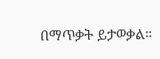በማጥቃት ይታወቃል።